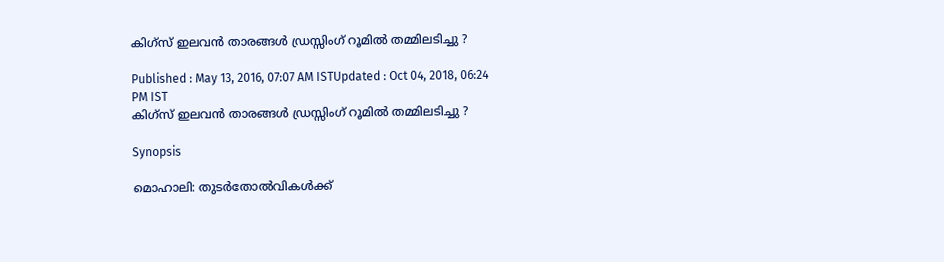കിഗ്‌സ് ഇലവന്‍ താരങ്ങള്‍ ഡ്രസ്സിംഗ് റൂമില്‍ തമ്മിലടിച്ചു ?

Published : May 13, 2016, 07:07 AM ISTUpdated : Oct 04, 2018, 06:24 PM IST
കിഗ്‌സ് ഇലവന്‍ താരങ്ങള്‍ ഡ്രസ്സിംഗ് റൂമില്‍ തമ്മിലടിച്ചു ?

Synopsis

മൊഹാലി: തുടര്‍തോല്‍വികള്‍ക്ക്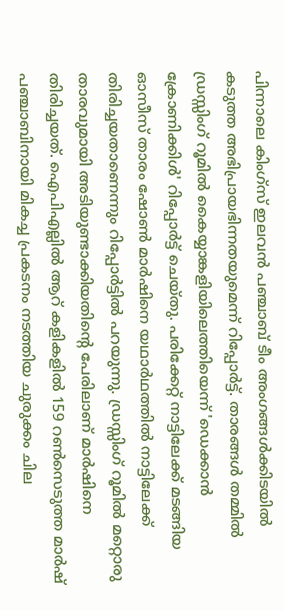പിന്നാലെ കിംഗ്‌സ് ഇലവന്‍ പഞ്ചാബ് ടീം അംഗങ്ങള്‍ക്കിടയില്‍ കടുത്ത അഭിപ്രായഭിന്നതയുമെന്ന് റിപ്പോര്‍ട്ട്. താരങ്ങള്‍ തമ്മില്‍ ഡ്രസ്സിംഗ് റൂമില്‍ കൈയ്യാങ്കളിയിലെത്തിയെന്ന് 'ഡെക്കാന്‍ ക്രോണിക്കിള്‍' റിപ്പോര്‍ട്ട് ചെയ്തു. പരിക്കേറ്റ് നാട്ടിലേക്ക് മടങ്ങിയ ഓസീസ് താരം ഷോണ്‍ മാര്‍ഷിനെ യഥാര്‍ഥത്തില്‍ നാട്ടിലേക്ക് തിരിച്ചയതാണെന്നും റിപ്പോര്‍ട്ടില്‍ പറയുന്നു. ഡ്രസ്സിംഗ് റൂമില്‍ മറ്റൊരു താരവുമായി അടിയുണ്ടാക്കിയതിന്റെ പേരിലാണ് മാര്‍ഷിനെ തിരിച്ചയത്. ഐപിഎല്ലില്‍ ആറ് കളികളില്‍ 159 റണ്‍സെടുത്ത മാര്‍ഷ് പഞ്ചാബിനായി മികച്ച പ്രകടനം നടത്തിയ ചുരുക്കം ചില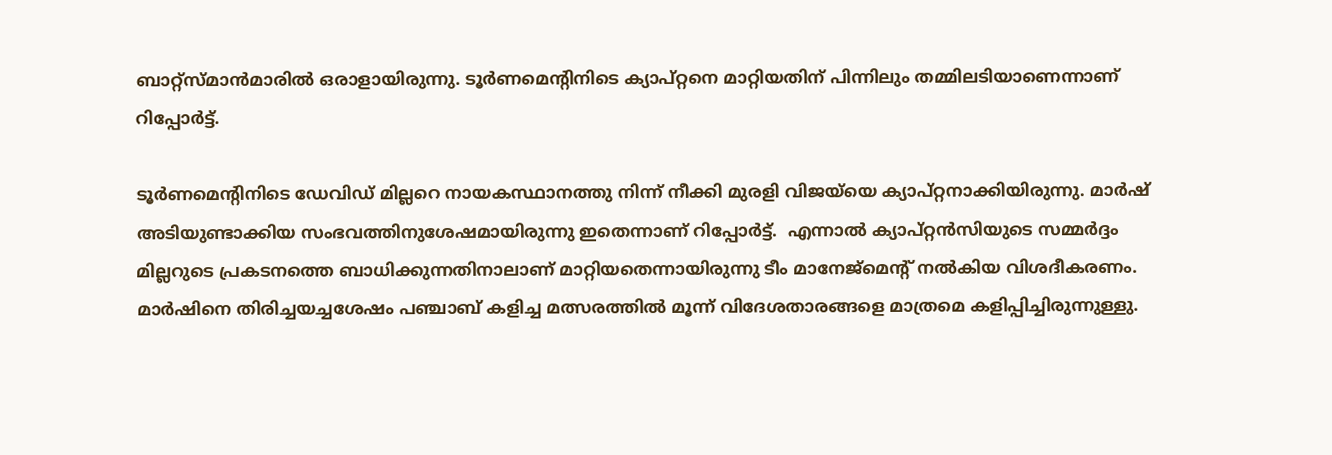ബാറ്റ്സ്മാന്‍മാരില്‍ ഒരാളായിരുന്നു. ടൂര്‍ണമെന്റിനിടെ ക്യാപ്റ്റനെ മാറ്റിയതിന് പിന്നിലും തമ്മിലടിയാണെന്നാണ് റിപ്പോര്‍ട്ട്.

ടൂര്‍ണമെന്റിനിടെ ഡേവിഡ് മില്ലറെ നായകസ്ഥാനത്തു നിന്ന് നീക്കി മുരളി വിജയ്‌യെ ക്യാപ്റ്റനാക്കിയിരുന്നു. മാര്‍ഷ് അടിയുണ്ടാക്കിയ സംഭവത്തിനുശേഷമായിരുന്നു ഇതെന്നാണ് റിപ്പോര്‍ട്ട്.  എന്നാല്‍ ക്യാപ്റ്റന്‍സിയുടെ സമ്മര്‍ദ്ദം മില്ലറുടെ പ്രകടനത്തെ ബാധിക്കുന്നതിനാലാണ് മാറ്റിയതെന്നായിരുന്നു ടീം മാനേജ്മെന്റ് നല്‍കിയ വിശദീകരണം. മാര്‍ഷിനെ തിരിച്ചയച്ചശേഷം പഞ്ചാബ് കളിച്ച മത്സരത്തില്‍ മൂന്ന് വിദേശതാരങ്ങളെ മാത്രമെ കളിപ്പിച്ചിരുന്നുള്ളു.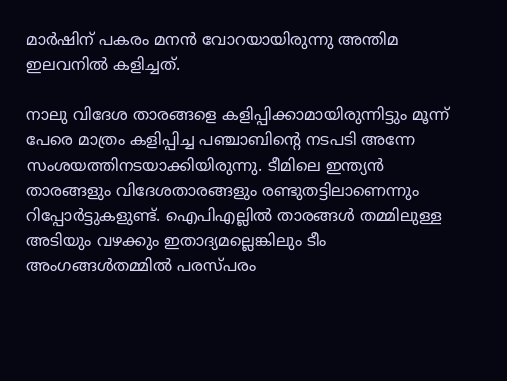മാര്‍ഷിന് പകരം മനന്‍ വോറയായിരുന്നു അന്തിമ ഇലവനില്‍ കളിച്ചത്.

നാലു വിദേശ താരങ്ങളെ കളിപ്പിക്കാമായിരുന്നിട്ടും മൂന്ന് പേരെ മാത്രം കളിപ്പിച്ച പഞ്ചാബിന്റെ നടപടി അന്നേ സംശയത്തിനടയാക്കിയിരുന്നു. ടീമിലെ ഇന്ത്യന്‍ താരങ്ങളും വിദേശതാരങ്ങളും രണ്ടുതട്ടിലാണെന്നും റിപ്പോര്‍ട്ടുകളുണ്ട്. ഐപിഎല്ലില്‍ താരങ്ങള്‍ തമ്മിലുള്ള അടിയും വഴക്കും ഇതാദ്യമല്ലെങ്കിലും ടീം അംഗങ്ങള്‍തമ്മില്‍ പരസ്പരം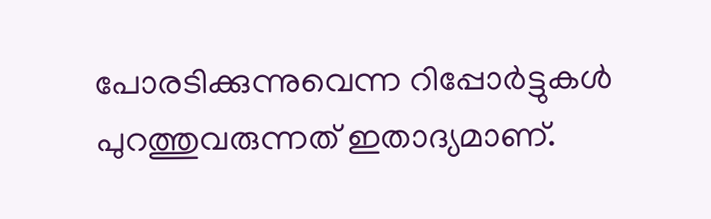പോരടിക്കുന്നുവെന്ന റിപ്പോര്‍ട്ടുകള്‍ പുറത്തുവരുന്നത് ഇതാദ്യമാണ്.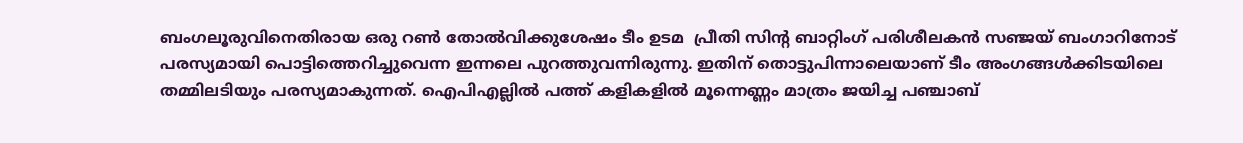ബംഗലൂരുവിനെതിരായ ഒരു റണ്‍ തോല്‍വിക്കുശേഷം ടീം ഉടമ  പ്രീതി സിന്റ ബാറ്റിംഗ് പരിശീലകന്‍ സഞ്ജയ് ബംഗാറിനോട് പരസ്യമായി പൊട്ടിത്തെറിച്ചുവെന്ന ഇന്നലെ പുറത്തുവന്നിരുന്നു. ഇതിന് തൊട്ടുപിന്നാലെയാണ് ടീം അംഗങ്ങള്‍ക്കിടയിലെ തമ്മിലടിയും പരസ്യമാകുന്നത്. ഐപിഎല്ലില്‍ പത്ത് കളികളില്‍ മൂന്നെണ്ണം മാത്രം ജയിച്ച പഞ്ചാബ്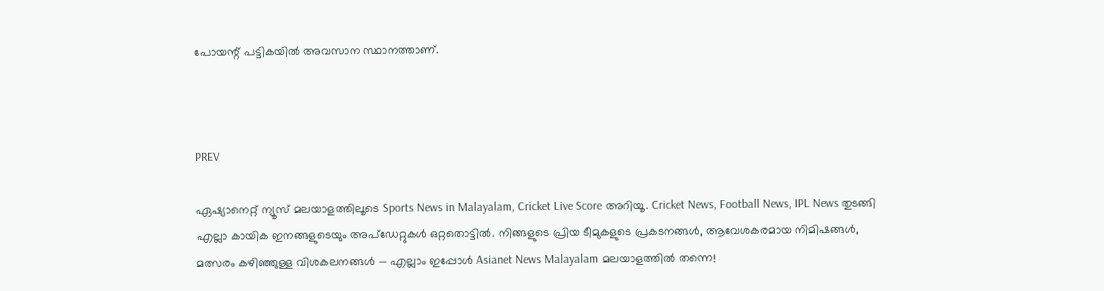പോയന്റ് പട്ടികയില്‍ അവസാന സ്ഥാനത്താണ്.



PREV

ഏഷ്യാനെറ്റ് ന്യൂസ് മലയാളത്തിലൂടെ Sports News in Malayalam, Cricket Live Score അറിയൂ. Cricket News, Football News, IPL News തുടങ്ങി എല്ലാ കായിക ഇനങ്ങളുടെയും അപ്‌ഡേറ്റുകൾ ഒറ്റതൊട്ടിൽ. നിങ്ങളുടെ പ്രിയ ടീമുകളുടെ പ്രകടനങ്ങൾ, ആവേശകരമായ നിമിഷങ്ങൾ, മത്സരം കഴിഞ്ഞുള്ള വിശകലനങ്ങൾ — എല്ലാം ഇപ്പോൾ Asianet News Malayalam മലയാളത്തിൽ തന്നെ!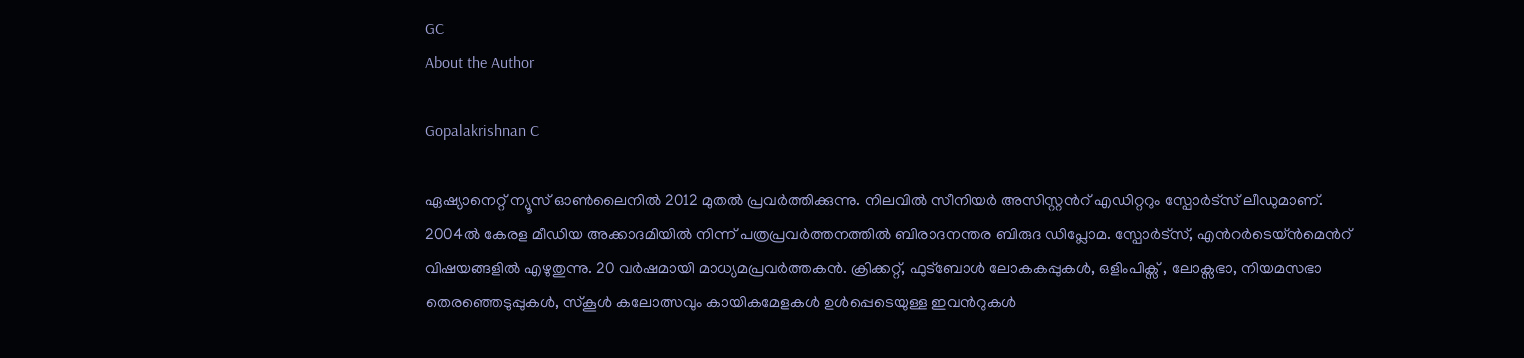GC
About the Author

Gopalakrishnan C

ഏഷ്യാനെറ്റ് ന്യൂസ് ഓണ്‍ലൈനില്‍ 2012 മുതല്‍ പ്രവര്‍ത്തിക്കുന്നു. നിലവില്‍ സീനിയര്‍ അസിസ്റ്റന്‍റ് എഡിറ്ററും സ്പോർട്സ് ലീഡുമാണ്. 2004ൽ കേരള മീഡിയ അക്കാദമിയില്‍ നിന്ന് പത്രപ്രവര്‍ത്തനത്തില്‍ ബിരാദനന്തര ബിരുദ ഡിപ്ലോമ. സ്പോര്‍ട്സ്, എന്‍റര്‍ടെയ്ൻമെന്‍റ് വിഷയങ്ങളില്‍ എഴുതുന്നു. 20 വര്‍ഷമായി മാധ്യമപ്രവര്‍ത്തകൻ. ക്രിക്കറ്റ്, ഫുട്ബോള്‍ ലോകകപ്പുകൾ, ഒളിംപിക്സ് , ലോക്സഭാ, നിയമസഭാ തെരഞ്ഞെടുപ്പുകള്‍, സ്കൂള്‍ കലോത്സവും കായികമേളകള്‍ ഉള്‍പ്പെടെയുള്ള ഇവന്‍റുകള്‍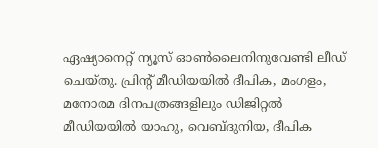ഏഷ്യാനെറ്റ് ന്യൂസ് ഓണ്‍ലൈനിനുവേണ്ടി ലീഡ് ചെയ്തു. പ്രിന്‍റ് മീഡിയയില്‍ ദീപിക, മംഗളം, മനോരമ ദിനപത്രങ്ങളിലും ഡിജിറ്റൽ മീഡിയയില്‍ യാഹു, വെബ്ദുനിയ, ദീപിക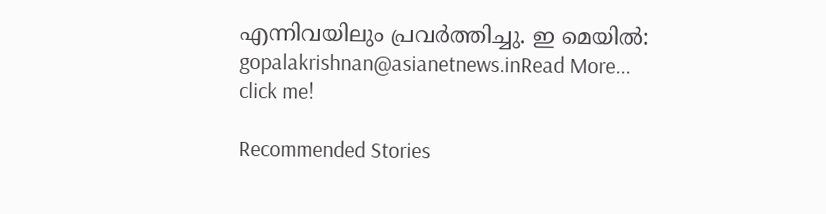എന്നിവയിലും പ്രവര്‍ത്തിച്ചു. ഇ മെയില്‍: gopalakrishnan@asianetnews.inRead More...
click me!

Recommended Stories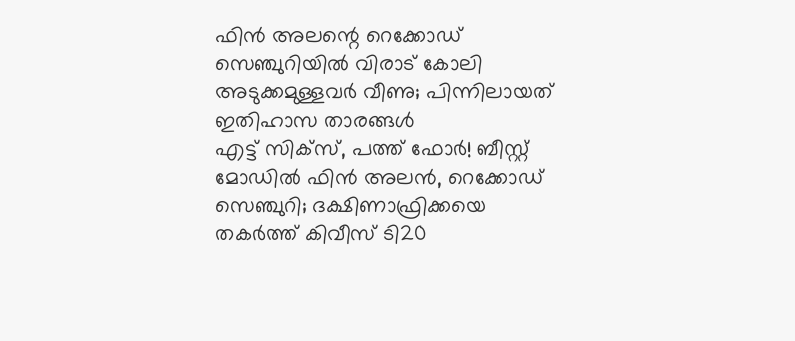ഫിന്‍ അലന്റെ റെക്കോഡ് സെഞ്ചുറിയില്‍ വിരാട് കോലി അടുക്കമുള്ളവര്‍ വീണു; പിന്നിലായത് ഇതിഹാസ താരങ്ങള്‍
എട്ട് സിക്‌സ്, പത്ത് ഫോര്‍! ബീസ്റ്റ് മോഡില്‍ ഫിന്‍ അലന്‍, റെക്കോഡ് സെഞ്ചുറി; ദക്ഷിണാഫ്രിക്കയെ തകര്‍ത്ത് കിവീസ് ടി20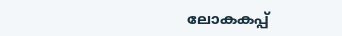ലോകകപ്പ്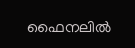ഫൈനലില്‍